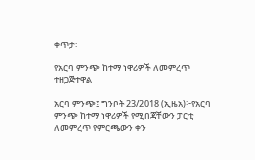ቀጥታ፡

የአርባ ምንጭ ከተማ ነዋሪዎች ለመምረጥ ተዘጋጅተዋል

አርባ ምንጭ፤ ግንቦት 23/2018 (ኢዜአ)፦የአርባ ምንጭ ከተማ ነዋሪዎች የሚበጃቸውን ፓርቲ ለመምረጥ የምርጫውን ቀን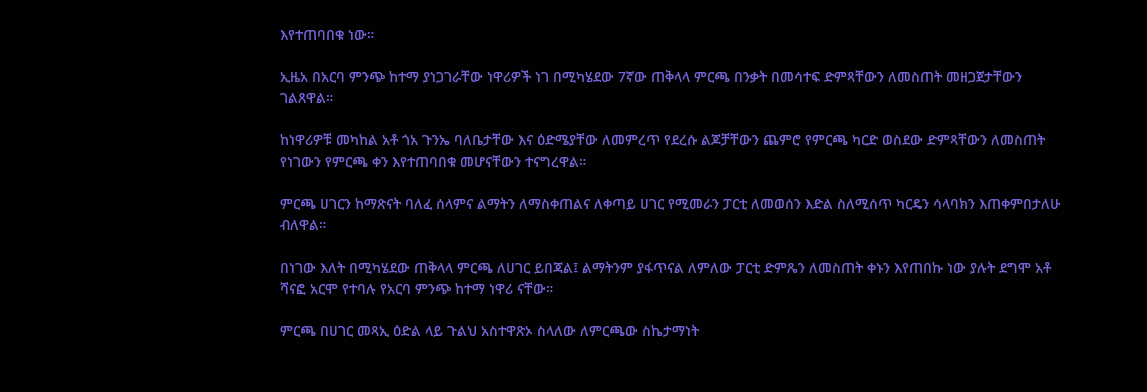እየተጠባበቁ ነው።

ኢዜአ በአርባ ምንጭ ከተማ ያነጋገራቸው ነዋሪዎች ነገ በሚካሄደው 7ኛው ጠቅላላ ምርጫ በንቃት በመሳተፍ ድምጻቸውን ለመስጠት መዘጋጀታቸውን ገልጸዋል።

ከነዋሪዎቹ መካከል አቶ ጎአ ጉንኤ ባለቤታቸው እና ዕድሜያቸው ለመምረጥ የደረሱ ልጆቻቸውን ጨምሮ የምርጫ ካርድ ወስደው ድምጻቸውን ለመስጠት የነገውን የምርጫ ቀን እየተጠባበቁ መሆናቸውን ተናግረዋል።

ምርጫ ሀገርን ከማጽናት ባለፈ ሰላምና ልማትን ለማስቀጠልና ለቀጣይ ሀገር የሚመራን ፓርቲ ለመወሰን እድል ስለሚሰጥ ካርዴን ሳላባክን እጠቀምበታለሁ ብለዋል።

በነገው እለት በሚካሄደው ጠቅላላ ምርጫ ለሀገር ይበጃል፤ ልማትንም ያፋጥናል ለምለው ፓርቲ ድምጼን ለመስጠት ቀኑን እየጠበኩ ነው ያሉት ደግሞ አቶ ሻናፎ አርሞ የተባሉ የአርባ ምንጭ ከተማ ነዋሪ ናቸው።

ምርጫ በሀገር መጻኢ ዕድል ላይ ጉልህ አስተዋጽኦ ስላለው ለምርጫው ስኬታማነት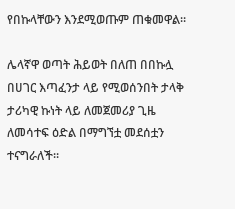የበኩላቸውን እንደሚወጡም ጠቁመዋል።

ሌላኛዋ ወጣት ሕይወት በለጠ በበኩሏ በሀገር እጣፈንታ ላይ የሚወሰንበት ታላቅ ታሪካዊ ኩነት ላይ ለመጀመሪያ ጊዜ ለመሳተፍ ዕድል በማግኘቷ መደሰቷን ተናግራለች።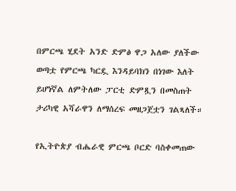በምርጫ ሂደት አንድ ድምፅ ዋጋ አለው ያለችው ወጣቷ የምርጫ ካርዷ እንዳይባክን በነገው እለት ይሆነኛል ለምትለው ፓርቲ ድምጿን በመስጠት ታሪካዊ አሻራዋን ለማሰረፍ መዘጋጀቷን ገልጻለች።

የኢትዮጵያ ብሔራዊ ምርጫ ቦርድ ባስቀመጠው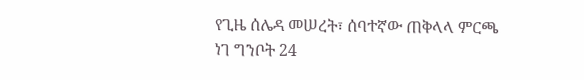የጊዜ ሰሌዳ መሠረት፣ ሰባተኛው ጠቅላላ ምርጫ ነገ ግንቦት 24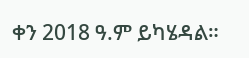ቀን 2018 ዓ.ም ይካሄዳል።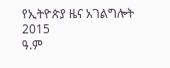የኢትዮጵያ ዜና አገልግሎት
2015
ዓ.ም